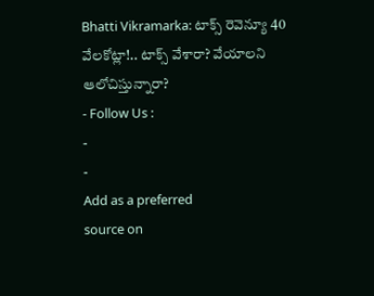Bhatti Vikramarka: టాక్స్ రెవెన్యూ 40 వేలకోట్లా!.. టాక్స్ వేశారా? వేయాలని ఆలోచిస్తున్నారా?
- Follow Us :
-
-
Add as a preferred
source on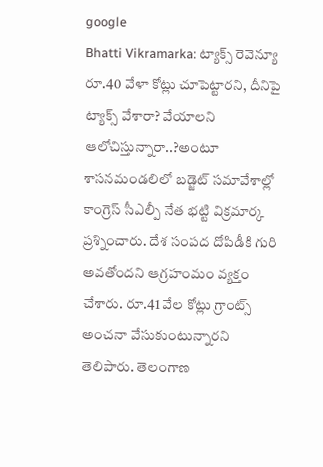google
Bhatti Vikramarka: ట్యాక్స్ రెవెన్యూ రూ.40 వేళా కోట్లు చూపెట్టారని, దీనిపై ట్యాక్స్ వేశారా? వేయాలని ఆలోచిస్తున్నారా..?అంటూ శాసనమండలిలో బడ్జెట్ సమావేశాల్లో కాంగ్రెస్ సీఎల్పీ నేత భట్టి విక్రమార్క ప్రశ్నించారు. దేశ సంపద దోపిడీకి గురి అవతోందని ఆగ్రహంమం వ్యక్తం చేశారు. రూ.41 వేల కోట్లు గ్రాంట్స్ అంచనా వేసుకుంటున్నారని తెలిపారు. తెలంగాణ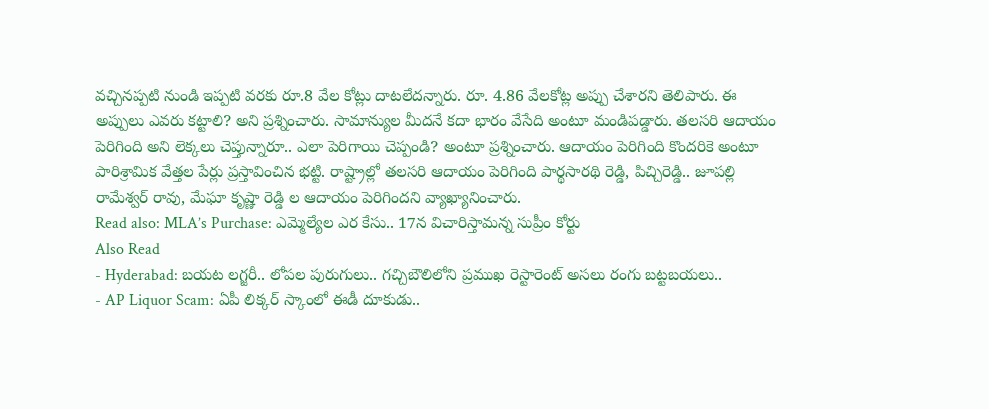వచ్చినప్పటి నుండి ఇప్పటి వరకు రూ.8 వేల కోట్లు దాటలేదన్నారు. రూ. 4.86 వేలకోట్ల అప్పు చేశారని తెలిపారు. ఈ అప్పులు ఎవరు కట్టాలి? అని ప్రశ్నించారు. సామాన్యుల మీదనే కదా భారం వేసేది అంటూ మండిపడ్డారు. తలసరి ఆదాయం పెరిగింది అని లెక్కలు చెప్తున్నారూ.. ఎలా పెరిగాయి చెప్పండి? అంటూ ప్రశ్నించారు. ఆదాయం పెరిగింది కొందరికె అంటూ పారిశ్రామిక వేత్తల పేర్లు ప్రస్తావించిన భట్టి. రాష్ట్రాల్లో తలసరి ఆదాయం పెరిగింది పార్థసారథి రెడ్డి, పిచ్చిరెడ్డి.. జూపల్లి రామేశ్వర్ రావు, మేఘా కృష్ణా రెడ్డి ల ఆదాయం పెరిగిందని వ్యాఖ్యానించారు.
Read also: MLA’s Purchase: ఎమ్మెల్యేల ఎర కేసు.. 17న విచారిస్తామన్న సుప్రీం కోర్టు
Also Read
- Hyderabad: బయట లగ్జరీ.. లోపల పురుగులు.. గచ్చిబౌలిలోని ప్రముఖ రెస్టారెంట్ అసలు రంగు బట్టబయలు..
- AP Liquor Scam: ఏపీ లిక్కర్ స్కాంలో ఈడీ దూకుడు..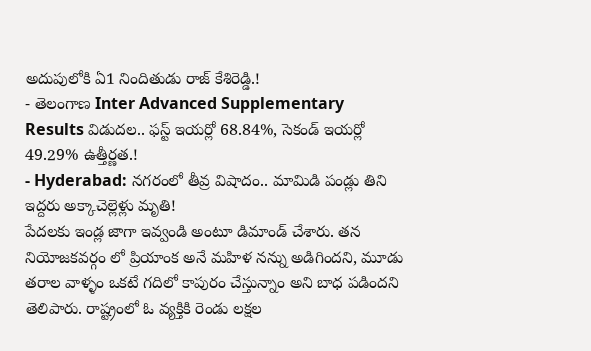అదుపులోకి ఏ1 నిందితుడు రాజ్ కేశిరెడ్డి.!
- తెలంగాణ Inter Advanced Supplementary Results విడుదల.. ఫస్ట్ ఇయర్లో 68.84%, సెకండ్ ఇయర్లో 49.29% ఉత్తీర్ణత.!
- Hyderabad: నగరంలో తీవ్ర విషాదం.. మామిడి పండ్లు తిని ఇద్దరు అక్కాచెల్లెళ్లు మృతి!
పేదలకు ఇండ్ల జాగా ఇవ్వండి అంటూ డిమాండ్ చేశారు. తన నియోజకవర్గం లో ప్రియాంక అనే మహిళ నన్ను అడిగిందని, మూడు తరాల వాళ్ళం ఒకటే గదిలో కాపురం చేస్తున్నాం అని బాధ పడిందని తెలిపారు. రాష్ట్రంలో ఓ వ్యక్తికి రెండు లక్షల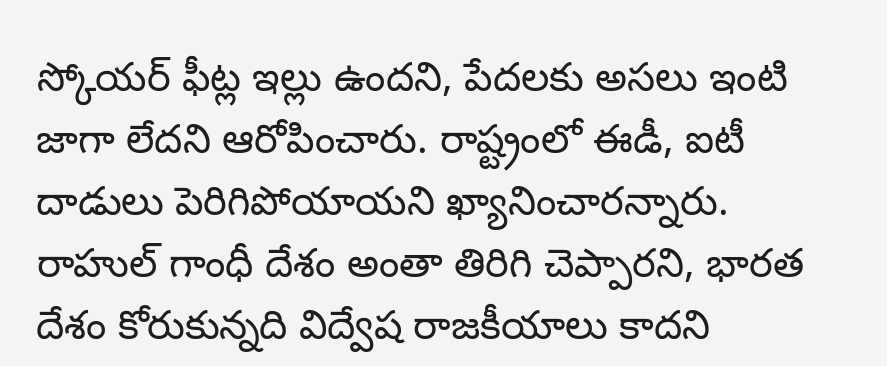స్కోయర్ ఫీట్ల ఇల్లు ఉందని, పేదలకు అసలు ఇంటి జాగా లేదని ఆరోపించారు. రాష్ట్రంలో ఈడీ, ఐటీ దాడులు పెరిగిపోయాయని ఖ్యానించారన్నారు. రాహుల్ గాంధీ దేశం అంతా తిరిగి చెప్పారని, భారత దేశం కోరుకున్నది విద్వేష రాజకీయాలు కాదని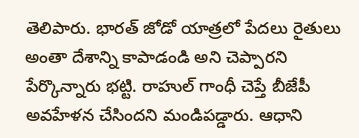తెలిపారు. భారత్ జోడో యాత్రలో పేదలు రైతులు అంతా దేశాన్ని కాపాడండి అని చెప్పారని పేర్కొన్నారు భట్టి. రాహుల్ గాంధీ చెప్తే బీజేపీ అవహేళన చేసిందని మండిపడ్డారు. ఆధాని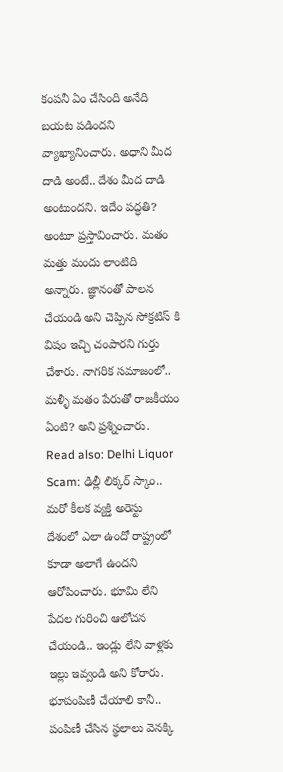కంపనీ ఏం చేసింది అనేది బయట పడిందని వ్యాఖ్యానించారు. అధాని మీద దాడి అంటే.. దేశం మీద దాడి అంటుందని. ఇదేం పద్ధతి? అంటూ ప్రస్తావించారు. మతం మత్తు మందు లాంటిది అన్నారు. జ్ఞానంతో పాలన చేయండి అని చెప్పిన సోక్రటిస్ కి విషం ఇచ్చి చంపారని గుర్తు చేశారు. నాగరిక సమాజంలో.. మళ్ళీ మతం పేరుతో రాజకీయం ఏంటి? అని ప్రశ్నించారు.
Read also: Delhi Liquor Scam: ఢిల్లీ లిక్కర్ స్కాం.. మరో కీలక వ్యక్తి అరెస్టు
దేశంలో ఎలా ఉందో రాష్ట్రంలో కూడా అలాగే ఉందని ఆరోపించారు. భూమి లేని పేదల గురించి ఆలోచన చేయండి.. ఇండ్లు లేని వాళ్లకు ఇల్లు ఇవ్వండి అని కోరారు. భూపంపిణీ చేయాలి కానీ.. పంపిణీ చేసిన స్థలాలు వెనక్కి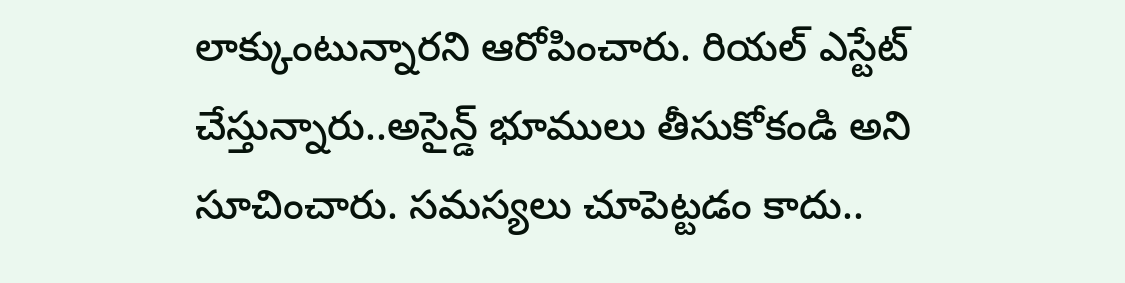లాక్కుంటున్నారని ఆరోపించారు. రియల్ ఎస్టేట్ చేస్తున్నారు..అసైన్డ్ భూములు తీసుకోకండి అని సూచించారు. సమస్యలు చూపెట్టడం కాదు..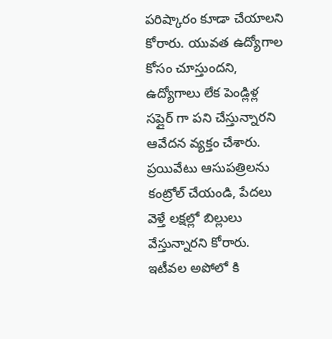పరిష్కారం కూడా చేయాలని కోరారు. యువత ఉద్యోగాల కోసం చూస్తుందని, ఉద్యోగాలు లేక పెండ్లిళ్ల సప్లైర్ గా పని చేస్తున్నారని ఆవేదన వ్యక్తం చేశారు. ప్రయివేటు ఆసుపత్రిలను కంట్రోల్ చేయండి, పేదలు వెళ్తే లక్షల్లో బిల్లులు వేస్తున్నారని కోరారు. ఇటీవల అపోలో కి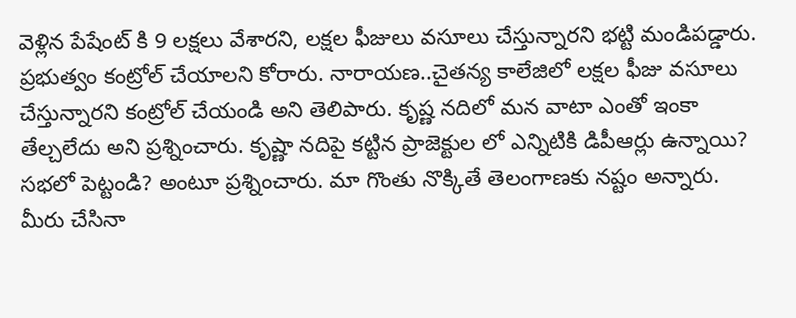వెళ్లిన పేషేంట్ కి 9 లక్షలు వేశారని, లక్షల ఫీజులు వసూలు చేస్తున్నారని భట్టి మండిపడ్డారు. ప్రభుత్వం కంట్రోల్ చేయాలని కోరారు. నారాయణ..చైతన్య కాలేజిలో లక్షల ఫీజు వసూలు చేస్తున్నారని కంట్రోల్ చేయండి అని తెలిపారు. కృష్ణ నదిలో మన వాటా ఎంతో ఇంకా తేల్చలేదు అని ప్రశ్నించారు. కృష్ణా నదిపై కట్టిన ప్రాజెక్టుల లో ఎన్నిటికి డిపీఆర్లు ఉన్నాయి? సభలో పెట్టండి? అంటూ ప్రశ్నించారు. మా గొంతు నొక్కితే తెలంగాణకు నష్టం అన్నారు. మీరు చేసినా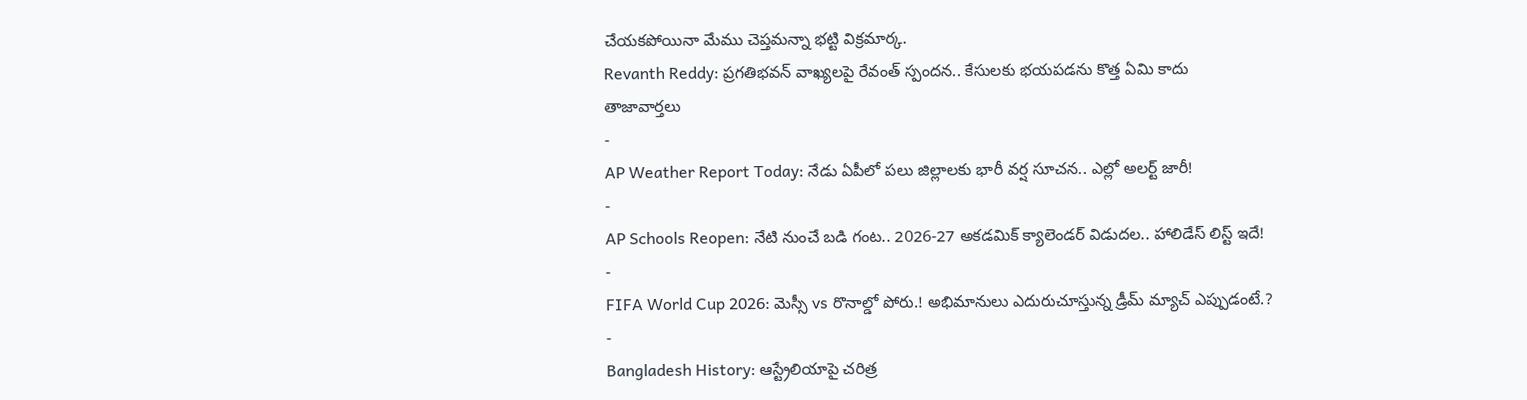చేయకపోయినా మేము చెప్తమన్నా భట్టి విక్రమార్క.
Revanth Reddy: ప్రగతిభవన్ వాఖ్యలపై రేవంత్ స్పందన.. కేసులకు భయపడను కొత్త ఏమి కాదు
తాజావార్తలు
-
AP Weather Report Today: నేడు ఏపీలో పలు జిల్లాలకు భారీ వర్ష సూచన.. ఎల్లో అలర్ట్ జారీ!
-
AP Schools Reopen: నేటి నుంచే బడి గంట.. 2026-27 అకడమిక్ క్యాలెండర్ విడుదల.. హాలిడేస్ లిస్ట్ ఇదే!
-
FIFA World Cup 2026: మెస్సీ vs రొనాల్డో పోరు.! అభిమానులు ఎదురుచూస్తున్న డ్రీమ్ మ్యాచ్ ఎప్పుడంటే.?
-
Bangladesh History: ఆస్ట్రేలియాపై చరిత్ర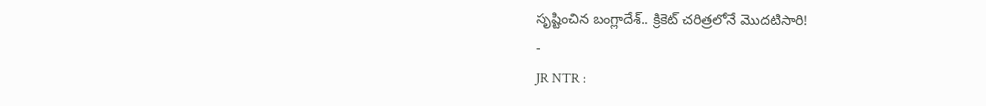సృష్టించిన బంగ్లాదేశ్.. క్రికెట్ చరిత్రలోనే మొదటిసారి!
-
JR NTR :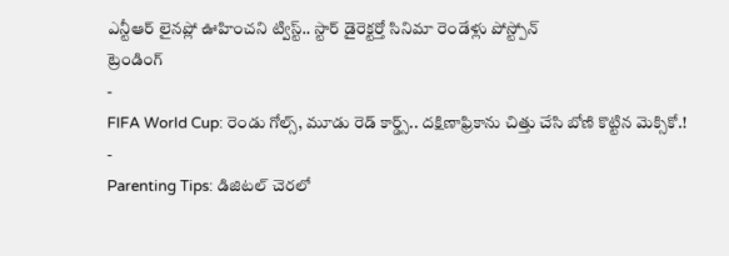ఎన్టీఆర్ లైనప్లో ఊహించని ట్విస్ట్.. స్టార్ డైరెక్టర్తో సినిమా రెండేళ్లు పోస్ట్పోన్
ట్రెండింగ్
-
FIFA World Cup: రెండు గోల్స్, మూడు రెడ్ కార్డ్స్.. దక్షిణాఫ్రికాను చిత్తు చేసి బోణి కొట్టిన మెక్సికో.!
-
Parenting Tips: డిజిటల్ చెరలో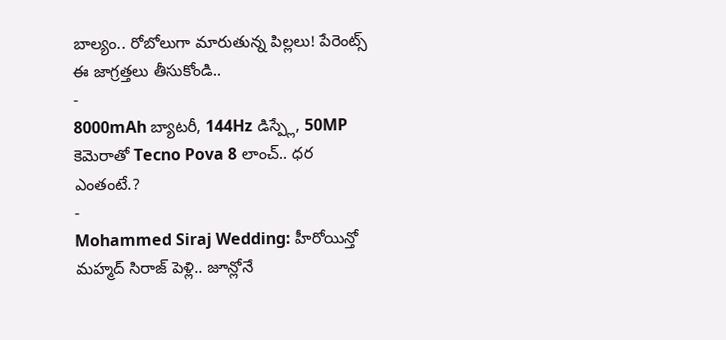బాల్యం.. రోబోలుగా మారుతున్న పిల్లలు! పేరెంట్స్ ఈ జాగ్రత్తలు తీసుకోండి..
-
8000mAh బ్యాటరీ, 144Hz డిస్ప్లే, 50MP కెమెరాతో Tecno Pova 8 లాంచ్.. ధర ఎంతంటే.?
-
Mohammed Siraj Wedding: హీరోయిన్తో మహ్మద్ సిరాజ్ పెళ్లి.. జూన్లోనే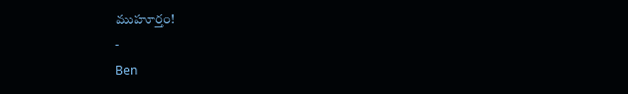ముహూర్తం!
-
Ben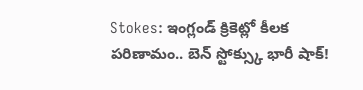Stokes: ఇంగ్లండ్ క్రికెట్లో కీలక పరిణామం.. బెన్ స్టోక్స్కు భారీ షాక్!